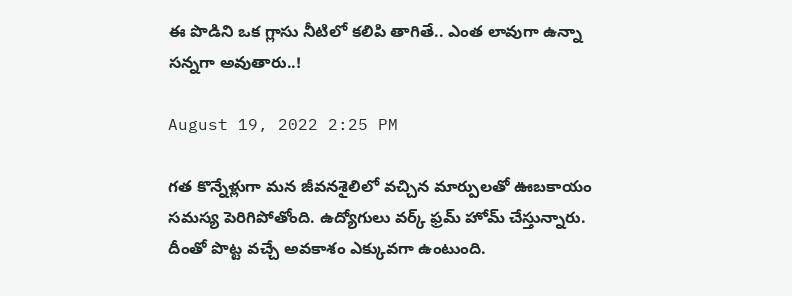ఈ పొడిని ఒక గ్లాసు నీటిలో కలిపి తాగితే.. ఎంత లావుగా ఉన్నా సన్నగా అవుతారు..!

August 19, 2022 2:25 PM

గత కొన్నేళ్లుగా మన జీవనశైలిలో వచ్చిన మార్పులతో ఊబకాయం సమస్య పెరిగిపోతోంది. ఉద్యోగులు వర్క్ ఫ్రమ్ హోమ్‌ చేస్తున్నారు. దీంతో పొట్ట వచ్చే అవకాశం ఎక్కువగా ఉంటుంది.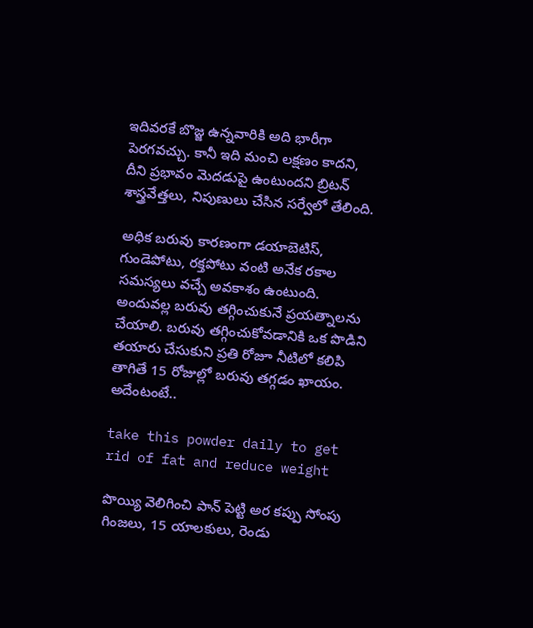ఇదివరకే బొజ్జ ఉన్నవారికి అది భారీగా పెరగవచ్చు. కానీ ఇది మంచి లక్షణం కాదని, దీని ప్రభావం మెదడుపై ఉంటుంద‌ని బ్రిటన్ శాస్త్రవేత్తలు, నిపుణులు చేసిన సర్వేలో తేలింది.

అధిక బరువు కారణంగా డయాబెటిస్, గుండెపోటు, రక్తపోటు వంటి అనేక రకాల సమస్యలు వచ్చే అవకాశం ఉంటుంది. అందువల్ల‌ బరువు తగ్గించుకునే ప్రయత్నాలను చేయాలి. బరువు తగ్గించుకోవడానికి ఒక పొడిని తయారు చేసుకుని ప్రతి రోజూ నీటిలో కలిపి తాగితే 15 రోజుల్లో బరువు తగ్గడం ఖాయం. అదేంటంటే..

take this powder daily to get rid of fat and reduce weight

పొయ్యి వెలిగించి పాన్ పెట్టి అర కప్పు సోంపు గింజలు, 15 యాలకులు, రెండు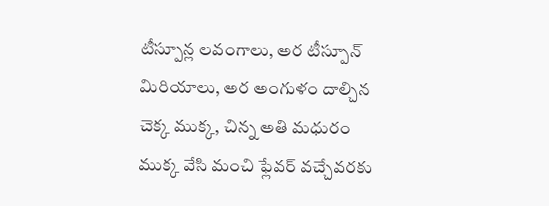టీస్పూన్ల లవంగాలు, అర టీస్పూన్ మిరియాలు, అర అంగుళం దాల్చిన చెక్క ముక్క, చిన్న అతి మ‌ధురం ముక్క వేసి మంచి ఫ్లేవర్ వచ్చేవరకు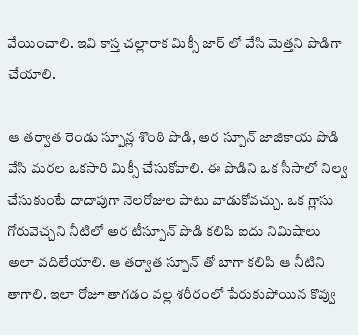వేయించాలి. ఇవి కాస్త చల్లారాక మిక్సీ జార్ లో వేసి మెత్తని పొడిగా  చేయాలి.

ఆ తర్వాత రెండు స్పూన్ల శొంఠి పొడి, అర స్పూన్ జాజికాయ పొడి వేసి మరల ఒకసారి మిక్సీ చేసుకోవాలి. ఈ పొడిని ఒక సీసాలో నిల్వ చేసుకుంటే దాదాపుగా నెలరోజుల పాటు వాడుకోవచ్చు. ఒక గ్లాసు గోరువెచ్చని నీటిలో అర టీస్పూన్ పొడి కలిపి ఐదు నిమిషాలు అలా వదిలేయాలి. ఆ తర్వాత స్పూన్ తో బాగా కలిపి ఆ నీటిని తాగాలి. ఇలా రోజూ తాగడం వల్ల‌ శరీరంలో పేరుకుపోయిన కొవ్వు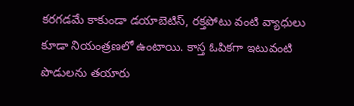కరగడ‌మే కాకుండా డయాబెటిస్, రక్తపోటు వంటి వ్యాధులు కూడా నియంత్రణలో ఉంటాయి. కాస్త ఓపికగా ఇటువంటి పొడులను తయారు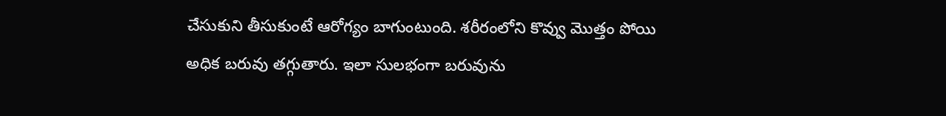చేసుకుని తీసుకుంటే ఆరోగ్యం బాగుంటుంది. శ‌రీరంలోని కొవ్వు మొత్తం పోయి అధిక బ‌రువు త‌గ్గుతారు. ఇలా సుల‌భంగా బ‌రువును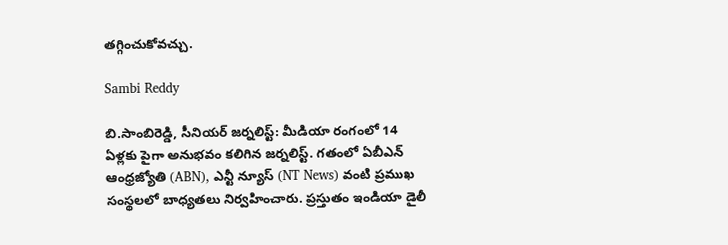త‌గ్గించుకోవ‌చ్చు.

Sambi Reddy

బి.సాంబిరెడ్డి, సీనియర్ జర్నలిస్ట్: మీడియా రంగంలో 14 ఏళ్లకు పైగా అనుభవం కలిగిన జర్నలిస్ట్. గతంలో ఏబీఎన్ ఆంధ్ర‌జ్యోతి (ABN), ఎన్టీ న్యూస్ (NT News) వంటి ప్రముఖ సంస్థలలో బాధ్యతలు నిర్వహించారు. ప్రస్తుతం ఇండియా డైలీ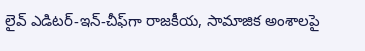లైవ్ ఎడిటర్-ఇన్-చీఫ్‌గా రాజకీయ, సామాజిక అంశాలపై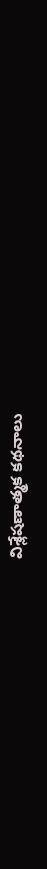విశ్లేషణాత్మక కథనాలు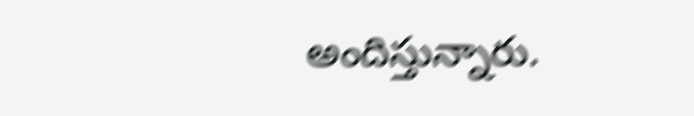అందిస్తున్నారు.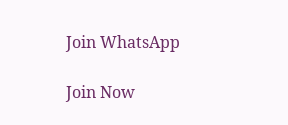Join WhatsApp

Join Now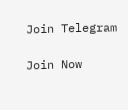Join Telegram

Join Now